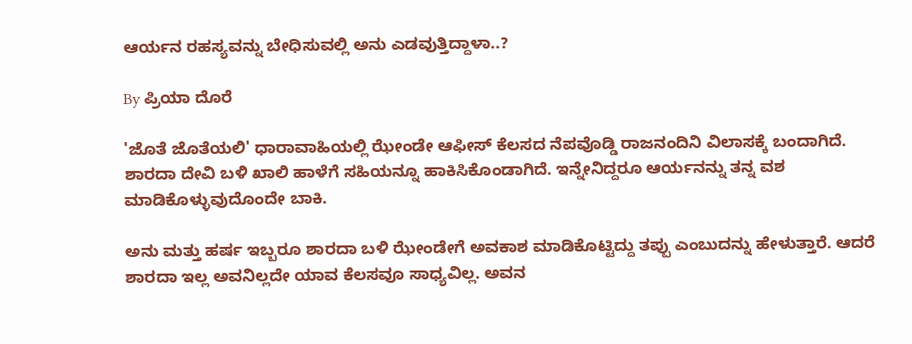ಆರ್ಯನ ರಹಸ್ಯವನ್ನು ಬೇಧಿಸುವಲ್ಲಿ ಅನು ಎಡವುತ್ತಿದ್ದಾಳಾ..?

By ಪ್ರಿಯಾ ದೊರೆ

'ಜೊತೆ ಜೊತೆಯಲಿ' ಧಾರಾವಾಹಿಯಲ್ಲಿ ಝೇಂಡೇ ಆಫೀಸ್ ಕೆಲಸದ ನೆಪವೊಡ್ಡಿ ರಾಜನಂದಿನಿ ವಿಲಾಸಕ್ಕೆ ಬಂದಾಗಿದೆ. ಶಾರದಾ ದೇವಿ ಬಳಿ ಖಾಲಿ ಹಾಳೆಗೆ ಸಹಿಯನ್ನೂ ಹಾಕಿಸಿಕೊಂಡಾಗಿದೆ. ಇನ್ನೇನಿದ್ದರೂ ಆರ್ಯನನ್ನು ತನ್ನ ವಶ ಮಾಡಿಕೊಳ್ಳುವುದೊಂದೇ ಬಾಕಿ.

ಅನು ಮತ್ತು ಹರ್ಷ ಇಬ್ಬರೂ ಶಾರದಾ ಬಳಿ ಝೇಂಡೇಗೆ ಅವಕಾಶ ಮಾಡಿಕೊಟ್ಟಿದ್ದು ತಪ್ಪು ಎಂಬುದನ್ನು ಹೇಳುತ್ತಾರೆ. ಆದರೆ ಶಾರದಾ ಇಲ್ಲ ಅವನಿಲ್ಲದೇ ಯಾವ ಕೆಲಸವೂ ಸಾಧ್ಯವಿಲ್ಲ. ಅವನ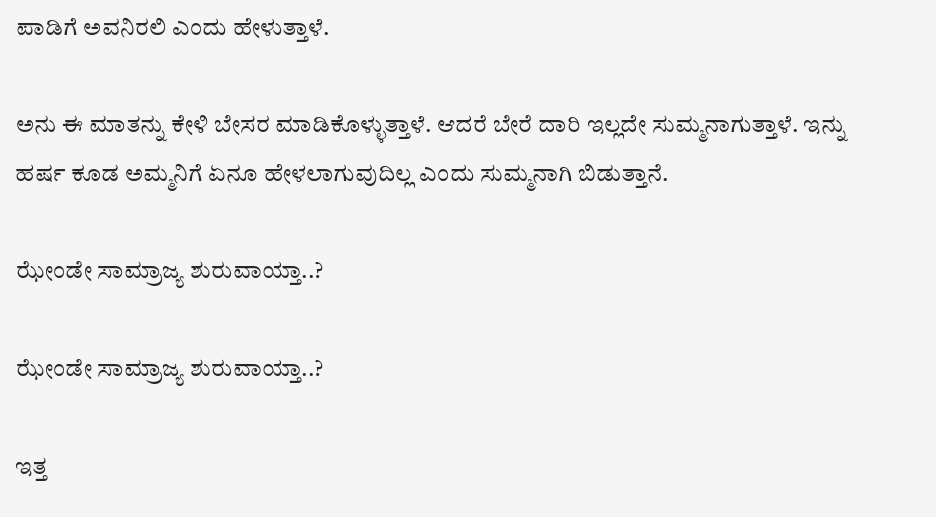ಪಾಡಿಗೆ ಅವನಿರಲಿ ಎಂದು ಹೇಳುತ್ತಾಳೆ.

ಅನು ಈ ಮಾತನ್ನು ಕೇಳಿ ಬೇಸರ ಮಾಡಿಕೊಳ್ಳುತ್ತಾಳೆ. ಆದರೆ ಬೇರೆ ದಾರಿ ಇಲ್ಲದೇ ಸುಮ್ಮನಾಗುತ್ತಾಳೆ. ಇನ್ನು ಹರ್ಷ ಕೂಡ ಅಮ್ಮನಿಗೆ ಏನೂ ಹೇಳಲಾಗುವುದಿಲ್ಲ ಎಂದು ಸುಮ್ಮನಾಗಿ ಬಿಡುತ್ತಾನೆ.

ಝೇಂಡೇ ಸಾಮ್ರಾಜ್ಯ ಶುರುವಾಯ್ತಾ..?

ಝೇಂಡೇ ಸಾಮ್ರಾಜ್ಯ ಶುರುವಾಯ್ತಾ..?

ಇತ್ತ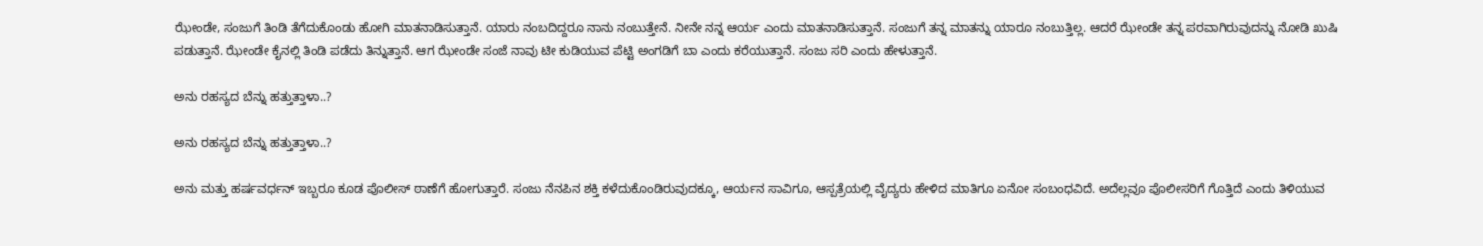ಝೇಂಡೇ, ಸಂಜುಗೆ ತಿಂಡಿ ತೆಗೆದುಕೊಂಡು ಹೋಗಿ ಮಾತನಾಡಿಸುತ್ತಾನೆ. ಯಾರು ನಂಬದಿದ್ದರೂ ನಾನು ನಂಬುತ್ತೇನೆ. ನೀನೇ ನನ್ನ ಆರ್ಯ ಎಂದು ಮಾತನಾಡಿಸುತ್ತಾನೆ. ಸಂಜುಗೆ ತನ್ನ ಮಾತನ್ನು ಯಾರೂ ನಂಬುತ್ತಿಲ್ಲ. ಆದರೆ ಝೇಂಡೇ ತನ್ನ ಪರವಾಗಿರುವುದನ್ನು ನೋಡಿ ಖುಷಿ ಪಡುತ್ತಾನೆ. ಝೇಂಡೇ ಕೈನಲ್ಲಿ ತಿಂಡಿ ಪಡೆದು ತಿನ್ನುತ್ತಾನೆ. ಆಗ ಝೇಂಡೇ ಸಂಜೆ ನಾವು ಟೀ ಕುಡಿಯುವ ಪೆಟ್ಟಿ ಅಂಗಡಿಗೆ ಬಾ ಎಂದು ಕರೆಯುತ್ತಾನೆ. ಸಂಜು ಸರಿ ಎಂದು ಹೇಳುತ್ತಾನೆ.

ಅನು ರಹಸ್ಯದ ಬೆನ್ನು ಹತ್ತುತ್ತಾಳಾ..?

ಅನು ರಹಸ್ಯದ ಬೆನ್ನು ಹತ್ತುತ್ತಾಳಾ..?

ಅನು ಮತ್ತು ಹರ್ಷವರ್ಧನ್ ಇಬ್ಬರೂ ಕೂಡ ಪೊಲೀಸ್ ಠಾಣೆಗೆ ಹೋಗುತ್ತಾರೆ. ಸಂಜು ನೆನಪಿನ ಶಕ್ತಿ ಕಳೆದುಕೊಂಡಿರುವುದಕ್ಕೂ, ಆರ್ಯನ ಸಾವಿಗೂ, ಆಸ್ಪತ್ರೆಯಲ್ಲಿ ವೈದ್ಯರು ಹೇಳಿದ ಮಾತಿಗೂ ಏನೋ ಸಂಬಂಧವಿದೆ. ಅದೆಲ್ಲವೂ ಪೊಲೀಸರಿಗೆ ಗೊತ್ತಿದೆ ಎಂದು ತಿಳಿಯುವ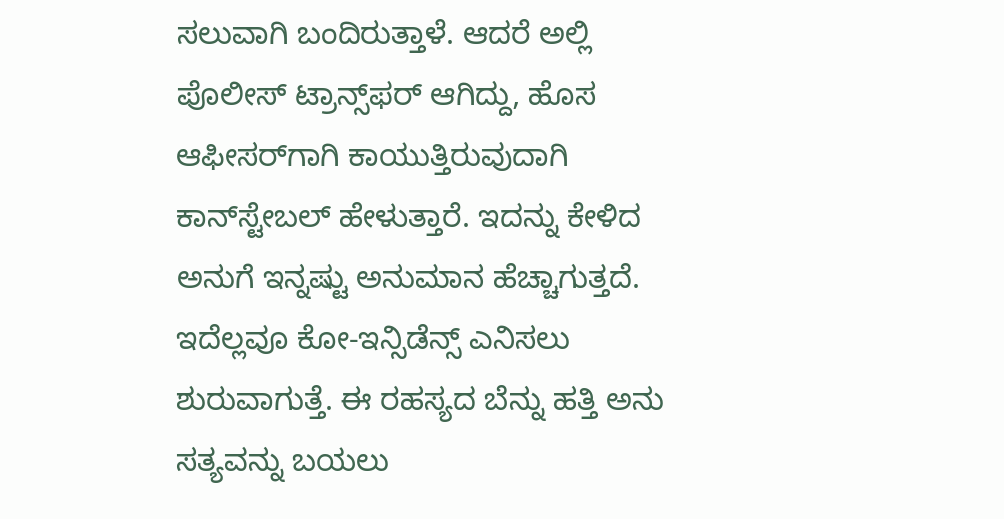ಸಲುವಾಗಿ ಬಂದಿರುತ್ತಾಳೆ. ಆದರೆ ಅಲ್ಲಿ ಪೊಲೀಸ್ ಟ್ರಾನ್ಸ್‌ಫರ್ ಆಗಿದ್ದು, ಹೊಸ ಆಫೀಸರ್‌ಗಾಗಿ ಕಾಯುತ್ತಿರುವುದಾಗಿ ಕಾನ್‌ಸ್ಟೇಬಲ್ ಹೇಳುತ್ತಾರೆ. ಇದನ್ನು ಕೇಳಿದ ಅನುಗೆ ಇನ್ನಷ್ಟು ಅನುಮಾನ ಹೆಚ್ಚಾಗುತ್ತದೆ. ಇದೆಲ್ಲವೂ ಕೋ-ಇನ್ಸಿಡೆನ್ಸ್ ಎನಿಸಲು ಶುರುವಾಗುತ್ತೆ. ಈ ರಹಸ್ಯದ ಬೆನ್ನು ಹತ್ತಿ ಅನು ಸತ್ಯವನ್ನು ಬಯಲು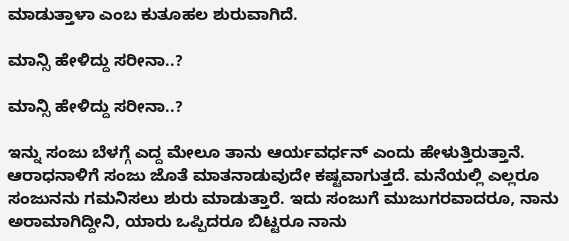ಮಾಡುತ್ತಾಳಾ ಎಂಬ ಕುತೂಹಲ ಶುರುವಾಗಿದೆ.

ಮಾನ್ಸಿ ಹೇಳಿದ್ದು ಸರೀನಾ..?

ಮಾನ್ಸಿ ಹೇಳಿದ್ದು ಸರೀನಾ..?

ಇನ್ನು ಸಂಜು ಬೆಳಗ್ಗೆ ಎದ್ದ ಮೇಲೂ ತಾನು ಆರ್ಯವರ್ಧನ್ ಎಂದು ಹೇಳುತ್ತಿರುತ್ತಾನೆ. ಆರಾಧನಾಳಿಗೆ ಸಂಜು ಜೊತೆ ಮಾತನಾಡುವುದೇ ಕಷ್ಟವಾಗುತ್ತದೆ. ಮನೆಯಲ್ಲಿ ಎಲ್ಲರೂ ಸಂಜುನನು ಗಮನಿಸಲು ಶುರು ಮಾಡುತ್ತಾರೆ. ಇದು ಸಂಜುಗೆ ಮುಜುಗರವಾದರೂ, ನಾನು ಅರಾಮಾಗಿದ್ದೀನಿ, ಯಾರು ಒಪ್ಪಿದರೂ ಬಿಟ್ಟರೂ ನಾನು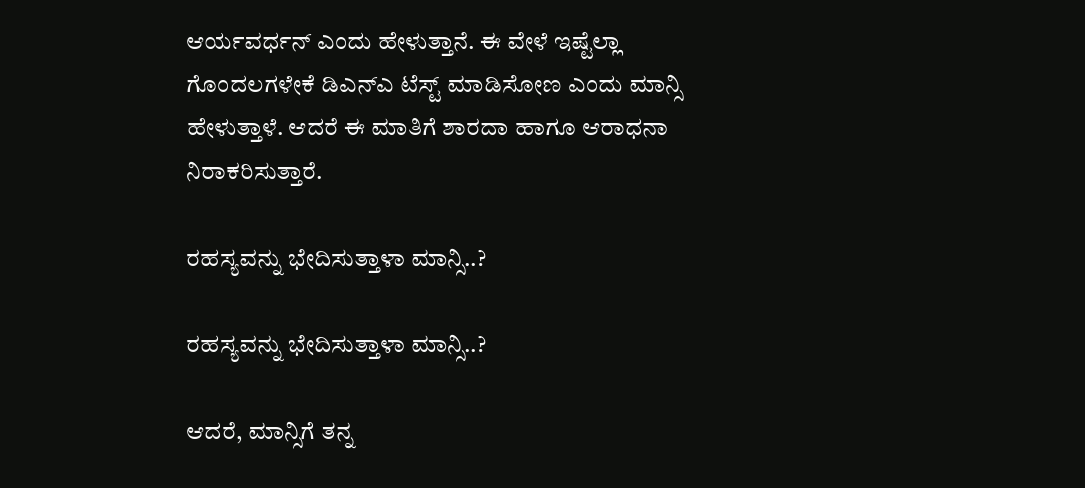ಆರ್ಯವರ್ಧನ್ ಎಂದು ಹೇಳುತ್ತಾನೆ. ಈ ವೇಳೆ ಇಷ್ಟೆಲ್ಲಾ ಗೊಂದಲಗಳೇಕೆ ಡಿಎನ್ಎ ಟೆಸ್ಟ್ ಮಾಡಿಸೋಣ ಎಂದು ಮಾನ್ಸಿ ಹೇಳುತ್ತಾಳೆ. ಆದರೆ ಈ ಮಾತಿಗೆ ಶಾರದಾ ಹಾಗೂ ಆರಾಧನಾ ನಿರಾಕರಿಸುತ್ತಾರೆ.

ರಹಸ್ಯವನ್ನು ಭೇದಿಸುತ್ತಾಳಾ ಮಾನ್ಸಿ..?

ರಹಸ್ಯವನ್ನು ಭೇದಿಸುತ್ತಾಳಾ ಮಾನ್ಸಿ..?

ಆದರೆ, ಮಾನ್ಸಿಗೆ ತನ್ನ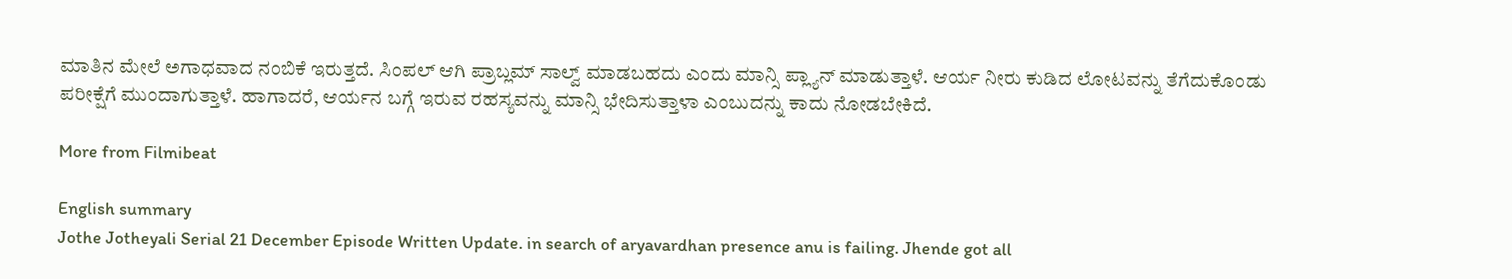ಮಾತಿನ ಮೇಲೆ ಅಗಾಧವಾದ ನಂಬಿಕೆ ಇರುತ್ತದೆ. ಸಿಂಪಲ್ ಆಗಿ ಪ್ರಾಬ್ಲಮ್ ಸಾಲ್ವ್ ಮಾಡಬಹದು ಎಂದು ಮಾನ್ಸಿ ಪ್ಲ್ಯಾನ್ ಮಾಡುತ್ತಾಳೆ. ಆರ್ಯ ನೀರು ಕುಡಿದ ಲೋಟವನ್ನು ತೆಗೆದುಕೊಂಡು ಪರೀಕ್ಷೆಗೆ ಮುಂದಾಗುತ್ತಾಳೆ. ಹಾಗಾದರೆ, ಆರ್ಯನ ಬಗ್ಗೆ ಇರುವ ರಹಸ್ಯವನ್ನು ಮಾನ್ಸಿ ಭೇದಿಸುತ್ತಾಳಾ ಎಂಬುದನ್ನು ಕಾದು ನೋಡಬೇಕಿದೆ.

More from Filmibeat

English summary
Jothe Jotheyali Serial 21 December Episode Written Update. in search of aryavardhan presence anu is failing. Jhende got all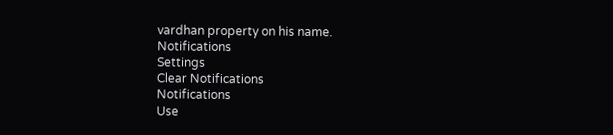vardhan property on his name.
Notifications
Settings
Clear Notifications
Notifications
Use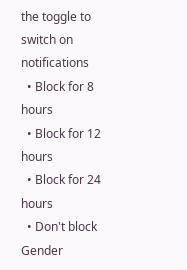the toggle to switch on notifications
  • Block for 8 hours
  • Block for 12 hours
  • Block for 24 hours
  • Don't block
Gender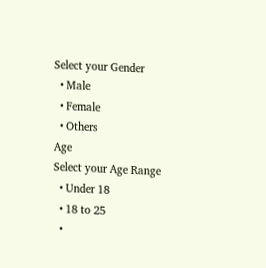Select your Gender
  • Male
  • Female
  • Others
Age
Select your Age Range
  • Under 18
  • 18 to 25
  •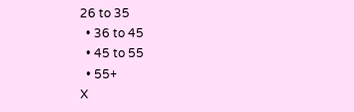26 to 35
  • 36 to 45
  • 45 to 55
  • 55+
X